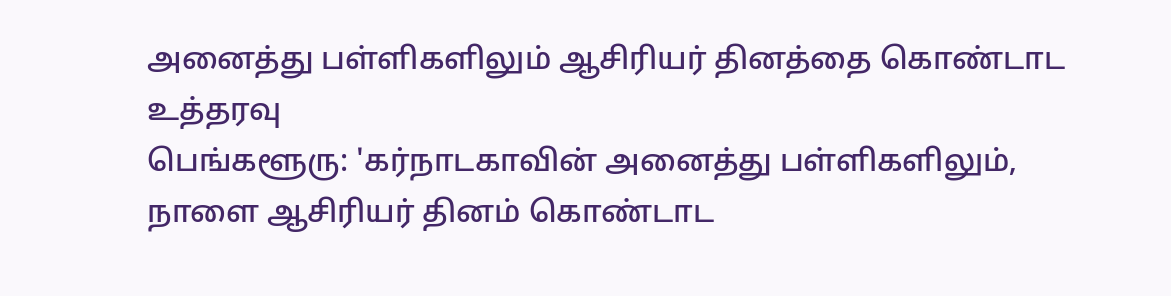அனைத்து பள்ளிகளிலும் ஆசிரியர் தினத்தை கொண்டாட உத்தரவு
பெங்களூரு: 'கர்நாடகாவின் அனைத்து பள்ளிகளிலும், நாளை ஆசிரியர் தினம் கொண்டாட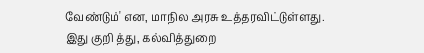வேண்டும்' என, மாநில அரசு உத்தரவிட்டுள்ளது.
இது குறி த்து, கல்வித்துறை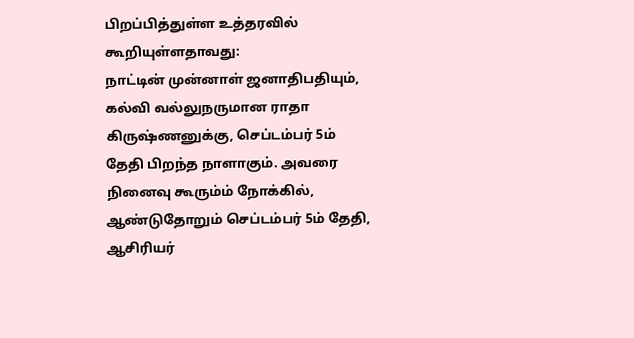பிறப்பித்துள்ள உத்தரவில் கூறியுள்ளதாவது:
நாட்டின் முன்னாள் ஜனாதிபதியும், கல்வி வல்லுநருமான ராதா கிருஷ்ணனுக்கு, செப்டம்பர் 5ம் தேதி பிறந்த நாளாகும். அவரை நினைவு கூரும்ம் நோக்கில், ஆண்டுதோறும் செப்டம்பர் 5ம் தேதி, ஆசிரியர்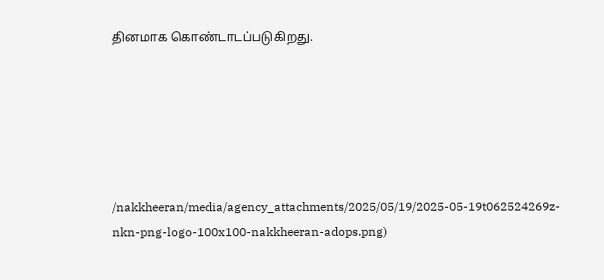தினமாக கொண்டாடப்படுகிறது.






/nakkheeran/media/agency_attachments/2025/05/19/2025-05-19t062524269z-nkn-png-logo-100x100-nakkheeran-adops.png)